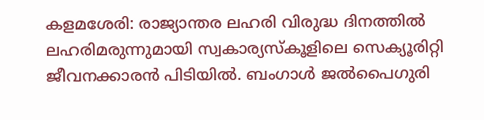കളമശേരി: രാജ്യാന്തര ലഹരി വിരുദ്ധ ദിനത്തിൽ ലഹരിമരുന്നുമായി സ്വകാര്യസ്കൂളിലെ സെക്യൂരിറ്റി ജീവനക്കാരൻ പിടിയിൽ. ബംഗാൾ ജൽപൈഗുരി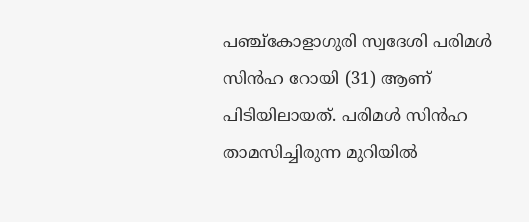പഞ്ച്കോളാഗുരി സ്വദേശി പരിമൾ സിൻഹ റോയി (31) ആണ് പിടിയിലായത്. പരിമൾ സിൻഹ താമസിച്ചിരുന്ന മുറിയിൽ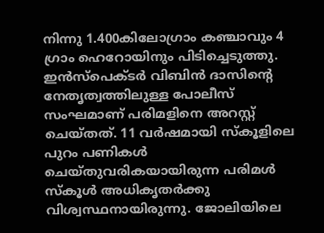നിന്നു 1.400കിലോഗ്രാം കഞ്ചാവും 4 ഗ്രാം ഹെറോയിനും പിടിച്ചെടുത്തു. ഇൻസ്പെക്ടർ വിബിൻ ദാസിന്റെ നേതൃത്വത്തിലുള്ള പോലീസ് സംഘമാണ് പരിമളിനെ അറസ്റ്റ് ചെയ്തത്. 11 വർഷമായി സ്കൂളിലെ പുറം പണികൾ ചെയ്തുവരികയായിരുന്ന പരിമൾ സ്കൂൾ അധികൃതർക്കു വിശ്വസ്ഥനായിരുന്നു. ജോലിയിലെ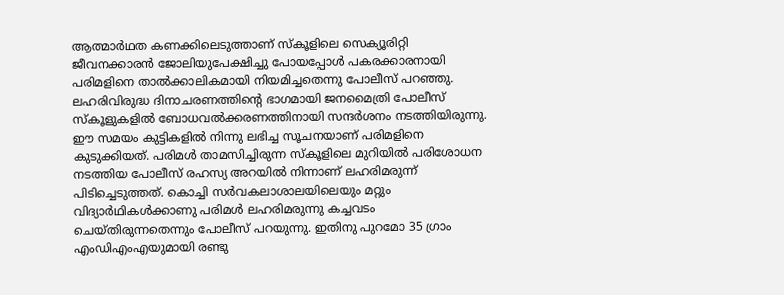ആത്മാർഥത കണക്കിലെടുത്താണ് സ്കൂളിലെ സെക്യൂരിറ്റി ജീവനക്കാരൻ ജോലിയുപേക്ഷിച്ചു പോയപ്പോൾ പകരക്കാരനായി പരിമളിനെ താൽക്കാലികമായി നിയമിച്ചതെന്നു പോലീസ് പറഞ്ഞു.
ലഹരിവിരുദ്ധ ദിനാചരണത്തിന്റെ ഭാഗമായി ജനമൈത്രി പോലീസ് സ്കൂളുകളിൽ ബോധവൽക്കരണത്തിനായി സന്ദർശനം നടത്തിയിരുന്നു. ഈ സമയം കുട്ടികളിൽ നിന്നു ലഭിച്ച സൂചനയാണ് പരിമളിനെ കുടുക്കിയത്. പരിമൾ താമസിച്ചിരുന്ന സ്കൂളിലെ മുറിയിൽ പരിശോധന നടത്തിയ പോലീസ് രഹസ്യ അറയിൽ നിന്നാണ് ലഹരിമരുന്ന് പിടിച്ചെടുത്തത്. കൊച്ചി സർവകലാശാലയിലെയും മറ്റും വിദ്യാർഥികൾക്കാണു പരിമൾ ലഹരിമരുന്നു കച്ചവടം ചെയ്തിരുന്നതെന്നും പോലീസ് പറയുന്നു. ഇതിനു പുറമോ 35 ഗ്രാം എംഡിഎംഎയുമായി രണ്ടു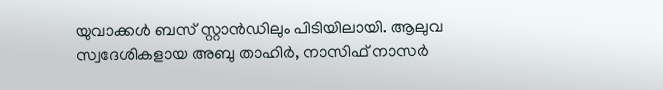യുവാക്കൾ ബസ് സ്റ്റാൻഡിലും പിടിയിലായി. ആലുവ സ്വദേശികളായ അബു താഹിർ, നാസിഫ് നാസർ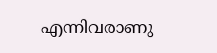എന്നിവരാണു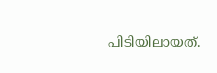പിടിയിലായത്.